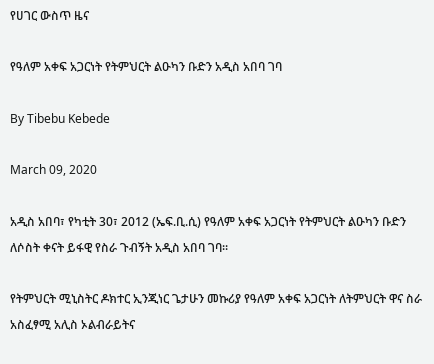የሀገር ውስጥ ዜና

የዓለም አቀፍ አጋርነት የትምህርት ልዑካን ቡድን አዲስ አበባ ገባ

By Tibebu Kebede

March 09, 2020

አዲስ አበባ፣ የካቲት 30፣ 2012 (ኤፍ.ቢ.ሲ) የዓለም አቀፍ አጋርነት የትምህርት ልዑካን ቡድን ለሶስት ቀናት ይፋዊ የስራ ጉብኝት አዲስ አበባ ገባ።

የትምህርት ሚኒስትር ዶክተር ኢንጂነር ጌታሁን መኩሪያ የዓለም አቀፍ አጋርነት ለትምህርት ዋና ስራ አስፈፃሚ አሊስ ኦልብራይትና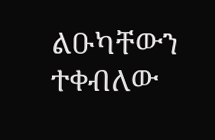ልዑካቸውን ተቀብለው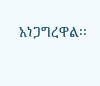አነጋግረዋል፡፡